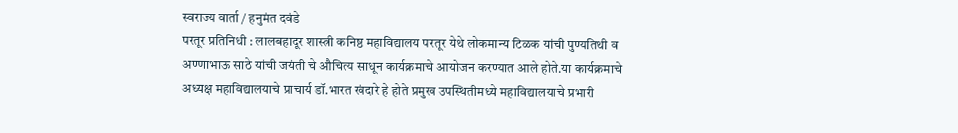स्वराज्य वार्ता / हनुमंत दवंडे
परतूर प्रतिनिधी : लालबहादूर शास्त्री कनिष्ठ महाविद्यालय परतूर येथे लोकमान्य टिळक यांची पुण्यतिथी व अण्णाभाऊ साठे यांची जयंती चे औचित्य साधून कार्यक्रमाचे आयोजन करण्यात आले होते.या कार्यक्रमाचे अध्यक्ष महाविद्यालयाचे प्राचार्य डॉ.भारत खंदारे हे होते प्रमुख उपस्थितीमध्ये महाविद्यालयाचे प्रभारी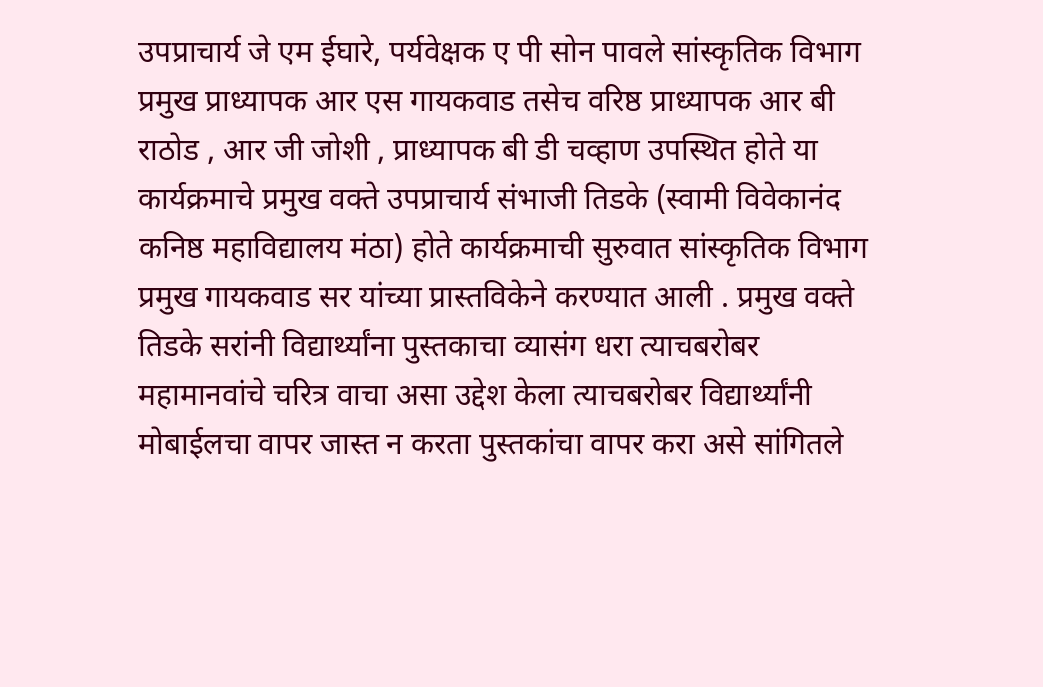उपप्राचार्य जे एम ईघारे, पर्यवेक्षक ए पी सोन पावले सांस्कृतिक विभाग प्रमुख प्राध्यापक आर एस गायकवाड तसेच वरिष्ठ प्राध्यापक आर बी राठोड , आर जी जोशी , प्राध्यापक बी डी चव्हाण उपस्थित होते या कार्यक्रमाचे प्रमुख वक्ते उपप्राचार्य संभाजी तिडके (स्वामी विवेकानंद कनिष्ठ महाविद्यालय मंठा) होते कार्यक्रमाची सुरुवात सांस्कृतिक विभाग प्रमुख गायकवाड सर यांच्या प्रास्तविकेने करण्यात आली . प्रमुख वक्ते तिडके सरांनी विद्यार्थ्यांना पुस्तकाचा व्यासंग धरा त्याचबरोबर महामानवांचे चरित्र वाचा असा उद्देश केला त्याचबरोबर विद्यार्थ्यांनी मोबाईलचा वापर जास्त न करता पुस्तकांचा वापर करा असे सांगितले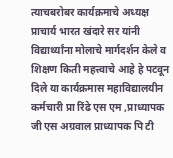त्याचबरोबर कार्यक्रमाचे अध्यक्ष प्राचार्य भारत खंदारे सर यांनी विद्यार्थ्यांना मोलाचे मार्गदर्शन केले व शिक्षण किती महत्त्वाचे आहे हे पटवून दिले या कार्यक्रमास महाविद्यालयीन कर्मचारी प्रा रिंढे एस एम ,प्राध्यापक जी एस अग्रवाल प्राध्यापक पि टी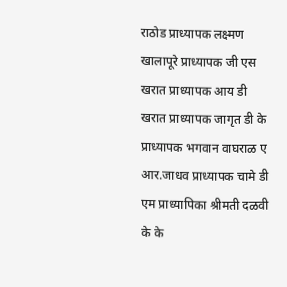राठोड प्राध्यापक लक्ष्मण खालापूरे प्राध्यापक जी एस खरात प्राध्यापक आय डी खरात प्राध्यापक जागृत डी के प्राध्यापक भगवान वाघराळ ए आर.जाधव प्राध्यापक चामे डी एम प्राध्यापिका श्रीमती दळवी के के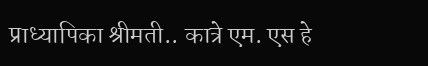प्राध्यापिका श्रीमती.. कात्रे एम. एस हे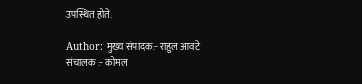उपस्थित होते.

Author: मुख्य संपादक:- राहुल आवटे
संचालक :- कोमल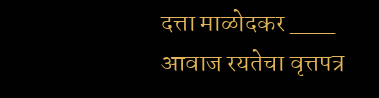दत्ता माळोदकर ___ आवाज रयतेचा वृत्तपत्र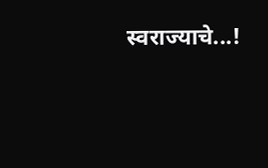स्वराज्याचे...!